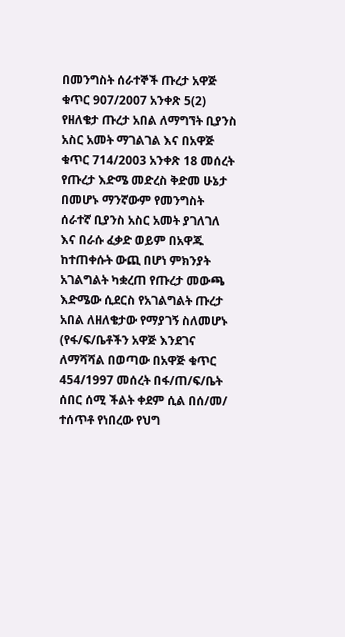በመንግስት ሰራተኞች ጡረታ አዋጅ ቁጥር 907/2007 አንቀጽ 5(2) የዘለቄታ ጡረታ አበል ለማግኘት ቢያንስ አስር አመት ማገልገል እና በአዋጅ ቁጥር 714/2003 አንቀጽ 18 መሰረት የጡረታ እድሜ መድረስ ቅድመ ሁኔታ በመሆኑ ማንኛውም የመንግስት ሰራተኛ ቢያንስ አስር አመት ያገለገለ እና በራሱ ፈቃድ ወይም በአዋጁ ከተጠቀሱት ውጪ በሆነ ምክንያት አገልግልት ካቋረጠ የጡረታ መውጫ እድሜው ሲደርስ የአገልግልት ጡረታ አበል ለዘለቄታው የማያገኝ ስለመሆኑ (የፋ/ፍ/ቤቶችን አዋጅ እንደገና ለማሻሻል በወጣው በአዋጅ ቁጥር 454/1997 መሰረት በፋ/ጠ/ፍ/ቤት ሰበር ሰሚ ችልት ቀደም ሲል በሰ/መ/ ተሰጥቶ የነበረው የህግ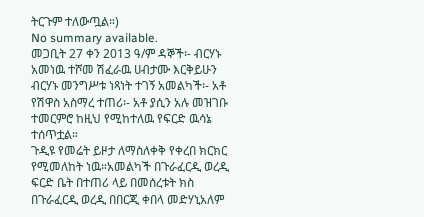ትርጉም ተለውጧል።)
No summary available.
መጋቢት 27 ቀን 2013 ዓ/ም ዳኞች፡- ብርሃኑ አመነዉ ተሾመ ሽፈራዉ ሀብታሙ እርቅይሁን ብርሃኑ መንግሥቱ ነጻነት ተገኝ አመልካች፡- አቶ የሽዋስ አስማረ ተጠሪ፡- አቶ ያሲን አሉ መዝገቡ ተመርምሮ ከዚህ የሚከተለዉ የፍርድ ዉሳኔ ተሰጥቷል።
ጉዲዩ የመሬት ይዞታ ለማስለቀቅ የቀረበ ክርክር የሚመለከት ነዉ።አመልካች በጉራፈርዲ ወረዲ ፍርድ ቤት በተጠሪ ላይ በመሰረቱት ክስ በጉራፈርዲ ወረዲ በበርጂ ቀበላ መድሃኒአለም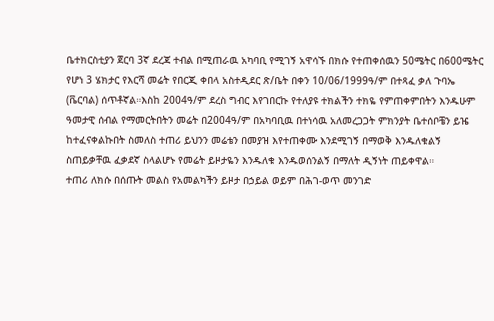ቤተክርስቲያን ጀርባ 3ኛ ደረጃ ተብል በሚጠራዉ አካባቢ የሚገኝ አዋሳኙ በክሱ የተጠቀሰዉን 50ሜትር በ600ሜትር የሆነ 3 ሄክታር የእርሻ መሬት የበርጂ ቀበላ አስተዲደር ጽ/ቤት በቀን 10/06/1999ዓ/ም በተጻፈ ቃለ ጉባኤ (ቬርባል) ሰጥቶኛል።እስከ 2004ዓ/ም ደረስ ግብር እየገበርኩ የተለያዩ ተክልችን ተክዬ የምጠቀምበትን እንዱሁም ዓመታዊ ሰብል የማመርትበትን መሬት በ2004ዓ/ም በአካባቢዉ በተነሳዉ አለመረጋጋት ምክንያት ቤተሰቦቼን ይዤ ከተፈናቀልኩበት ስመለስ ተጠሪ ይህንን መሬቴን በመያዝ እየተጠቀሙ እንደሚገኝ በማወቅ እንዱለቁልኝ ስጠይቃቸዉ ፈቃደኛ ስላልሆኑ የመሬት ይዞታዬን እንዱለቁ እንዱወሰንልኝ በማለት ዲኝነት ጠይቀዋል።
ተጠሪ ለክሱ በሰጡት መልስ የአመልካችን ይዞታ በኃይል ወይም በሕገ-ወጥ መንገድ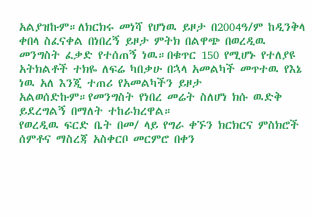አልያዝኩም።ለክርክሩ መነሻ የሆነዉ ይዞታ በ2004ዓ/ም ከዲንቅላ ቀበላ ስፈናቀል በነበረኝ ይዞታ ምትክ በልዋጭ በወረዲዉ መንግስት ፈቃድ የተሰጠኝ ነዉ።በቁጥር 150 የሚሆኑ የተለያዩ አትክልቶች ተክዬ ለፍሬ ካበቃሁ በኋላ አመልካች መጥተዉ የእኔ ነዉ አለ እንጂ ተጠሪ የአመልካችን ይዞታ አልወሰድኩም።የመንግስት የነበረ መሬት ስለሆነ ክሱ ዉድቅ ይደረግልኝ በማለት ተከራክረዋል።
የወረዲዉ ፍርድ ቤት በመ/ ላይ የግራ ቀኙን ክርክርና ምስክሮች ሰምቶና ማስረጃ አስቀርቦ መርምሮ በቀን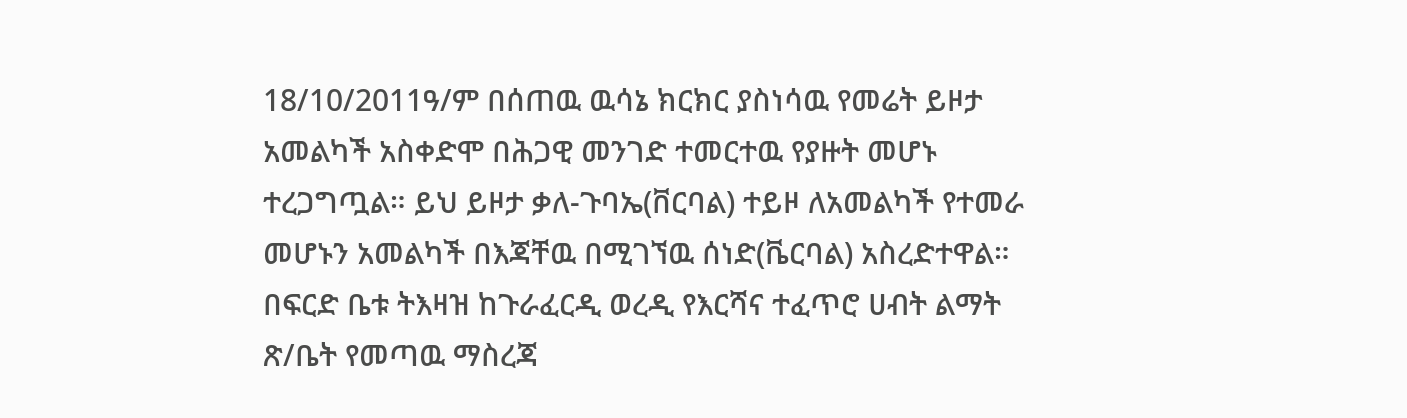18/10/2011ዓ/ም በሰጠዉ ዉሳኔ ክርክር ያስነሳዉ የመሬት ይዞታ አመልካች አስቀድሞ በሕጋዊ መንገድ ተመርተዉ የያዙት መሆኑ ተረጋግጧል። ይህ ይዞታ ቃለ-ጉባኤ(ቨርባል) ተይዞ ለአመልካች የተመራ መሆኑን አመልካች በእጃቸዉ በሚገኘዉ ሰነድ(ቬርባል) አስረድተዋል። በፍርድ ቤቱ ትእዛዝ ከጉራፈርዲ ወረዲ የእርሻና ተፈጥሮ ሀብት ልማት ጽ/ቤት የመጣዉ ማስረጃ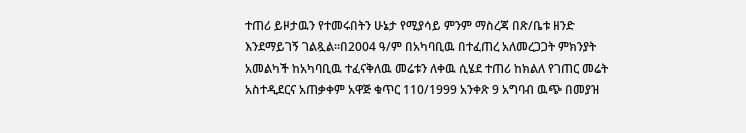ተጠሪ ይዞታዉን የተመሩበትን ሁኔታ የሚያሳይ ምንም ማስረጃ በጽ/ቤቱ ዘንድ እንደማይገኝ ገልጿል።በ2004 ዓ/ም በአካባቢዉ በተፈጠረ አለመረጋጋት ምክንያት አመልካች ከአካባቢዉ ተፈናቅለዉ መሬቱን ለቀዉ ሲሄደ ተጠሪ ከክልለ የገጠር መሬት አስተዲደርና አጠቃቀም አዋጅ ቁጥር 110/1999 አንቀጽ 9 አግባብ ዉጭ በመያዝ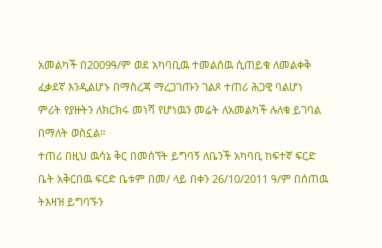አመልካች በ2009ዓ/ም ወደ አካባቢዉ ተመልሰዉ ሲጠይቁ ለመልቀቅ ፈቃደኛ እንዲልሆኑ በማስረጃ ማረጋገጡን ገልጾ ተጠሪ ሕጋዊ ባልሆነ ምሪት የያዙትን ለክርክሩ መነሻ የሆነዉን መሬት ለአመልካች ሉለቁ ይገባል በማለት ወስኗል።
ተጠሪ በዚህ ዉሳኔ ቅር በመሰኘት ይግባኝ ለቤንች አካባቢ ከፍተኛ ፍርድ ቤት አቅርበዉ ፍርድ ቤቱም በመ/ ላይ በቀን 26/10/2011 ዓ/ም በሰጠዉ ትእዛዝ ይግባኙን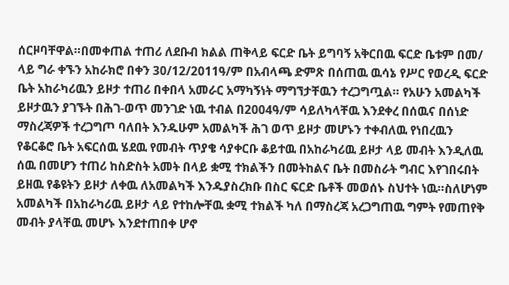ሰርዞባቸዋል።በመቀጠል ተጠሪ ለደቡብ ክልል ጠቅላይ ፍርድ ቤት ይግባኝ አቅርበዉ ፍርድ ቤቱም በመ/ ላይ ግራ ቀኙን አከራክሮ በቀን 30/12/2011ዓ/ም በአብላጫ ድምጽ በሰጠዉ ዉሳኔ የሥር የወረዲ ፍርድ ቤት አከራካሪዉን ይዞታ ተጠሪ በቀበላ አመራር አማካኝነት ማግኘታቸዉን ተረጋግጧል። የአሁን አመልካች ይዞታዉን ያገኙት በሕገ-ወጥ መንገድ ነዉ ተብል በ2004ዓ/ም ሳይለካላቸዉ እንደቀረ በሰዉና በሰነድ ማስረጃዎች ተረጋግጦ ባለበት እንዱሁም አመልካች ሕገ ወጥ ይዞታ መሆኑን ተቀብለዉ የነበረዉን የቆርቆሮ ቤት አፍርሰዉ ሄደዉ የመብት ጥያቄ ሳያቀርቡ ቆይተዉ በአከራካሪዉ ይዞታ ላይ መብት እንዲለዉ ሰዉ በመሆን ተጠሪ ከስድስት አመት በላይ ቋሚ ተክልችን በመትከልና ቤት በመስራት ግብር እየገበሩበት ይዘዉ የቆዩትን ይዞታ ለቀዉ ለአመልካች እንዱያስረክቡ በስር ፍርድ ቤቶች መወሰኑ ስህተት ነዉ።ስለሆነም አመልካች በአከራካሪዉ ይዞታ ላይ የተከሎቸዉ ቋሚ ተክልች ካለ በማስረጃ አረጋግጠዉ ግምት የመጠየቅ መብት ያላቸዉ መሆኑ እንደተጠበቀ ሆኖ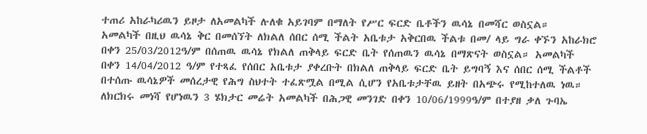ተጠሪ አከራካሪዉን ይዞታ ለአመልካች ሉለቁ አይገባም በማለት የሥር ፍርድ ቤቶችን ዉሳኔ በመሻር ወስኗል።
አመልካች በዚህ ዉሳኔ ቅር በመሰኘት ለክልለ ሰበር ሰሚ ችልት አቤቱታ አቅርበዉ ችልቱ በመ/ ላይ ግራ ቀኙን አከራክሮ በቀን 25/03/2012ዓ/ም በሰጠዉ ዉሳኔ የክልለ ጠቅላይ ፍርድ ቤት የሰጠዉን ዉሳኔ በማጽናት ወስኗል። አመልካች በቀን 14/04/2012 ዓ/ም የተጻፈ የሰበር አቤቱታ ያቀረቡት በክልለ ጠቅላይ ፍርድ ቤት ይግባኝ እና ሰበር ሰሚ ችልቶች በተሰጡ ዉሳኔዎች መሰረታዊ የሕግ ስህተት ተፈጽሟል በሚል ሲሆን የአቤቱታቸዉ ይዘት በአጭሩ የሚከተለዉ ነዉ።
ለክርክሩ መነሻ የሆነዉን 3 ሄክታር መሬት አመልካች በሕጋዊ መንገድ በቀን 10/06/1999ዓ/ም በተያዘ ቃለ ጉባኤ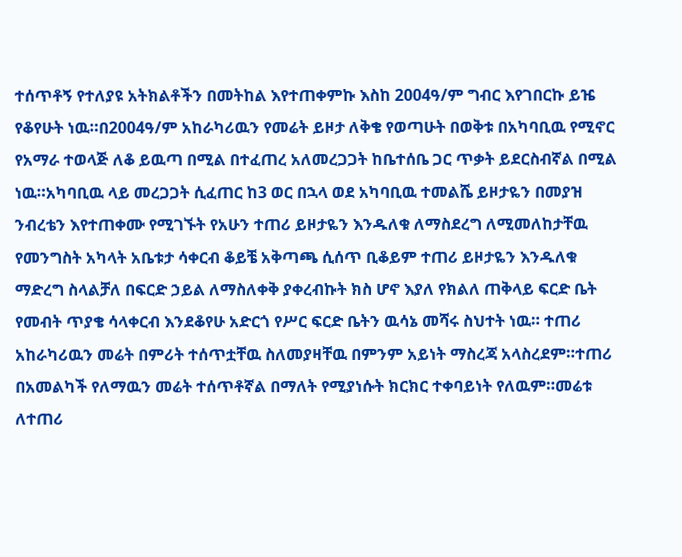ተሰጥቶኝ የተለያዩ አትክልቶችን በመትከል እየተጠቀምኩ እስከ 2004ዓ/ም ግብር እየገበርኩ ይዤ የቆየሁት ነዉ።በ2004ዓ/ም አከራካሪዉን የመሬት ይዞታ ለቅቄ የወጣሁት በወቅቱ በአካባቢዉ የሚኖር የአማራ ተወላጅ ለቆ ይዉጣ በሚል በተፈጠረ አለመረጋጋት ከቤተሰቤ ጋር ጥቃት ይደርስብኛል በሚል ነዉ።አካባቢዉ ላይ መረጋጋት ሲፈጠር ከ3 ወር በኋላ ወደ አካባቢዉ ተመልሼ ይዞታዬን በመያዝ ንብረቴን እየተጠቀሙ የሚገኙት የአሁን ተጠሪ ይዞታዬን እንዱለቁ ለማስደረግ ለሚመለከታቸዉ የመንግስት አካላት አቤቱታ ሳቀርብ ቆይቼ አቅጣጫ ሲሰጥ ቢቆይም ተጠሪ ይዞታዬን እንዱለቁ ማድረግ ስላልቻለ በፍርድ ኃይል ለማስለቀቅ ያቀረብኩት ክስ ሆኖ እያለ የክልለ ጠቅላይ ፍርድ ቤት የመብት ጥያቄ ሳላቀርብ እንደቆየሁ አድርጎ የሥር ፍርድ ቤትን ዉሳኔ መሻሩ ስህተት ነዉ። ተጠሪ አከራካሪዉን መሬት በምሪት ተሰጥቷቸዉ ስለመያዛቸዉ በምንም አይነት ማስረጃ አላስረደም።ተጠሪ በአመልካች የለማዉን መሬት ተሰጥቶኛል በማለት የሚያነሱት ክርክር ተቀባይነት የለዉም።መሬቱ ለተጠሪ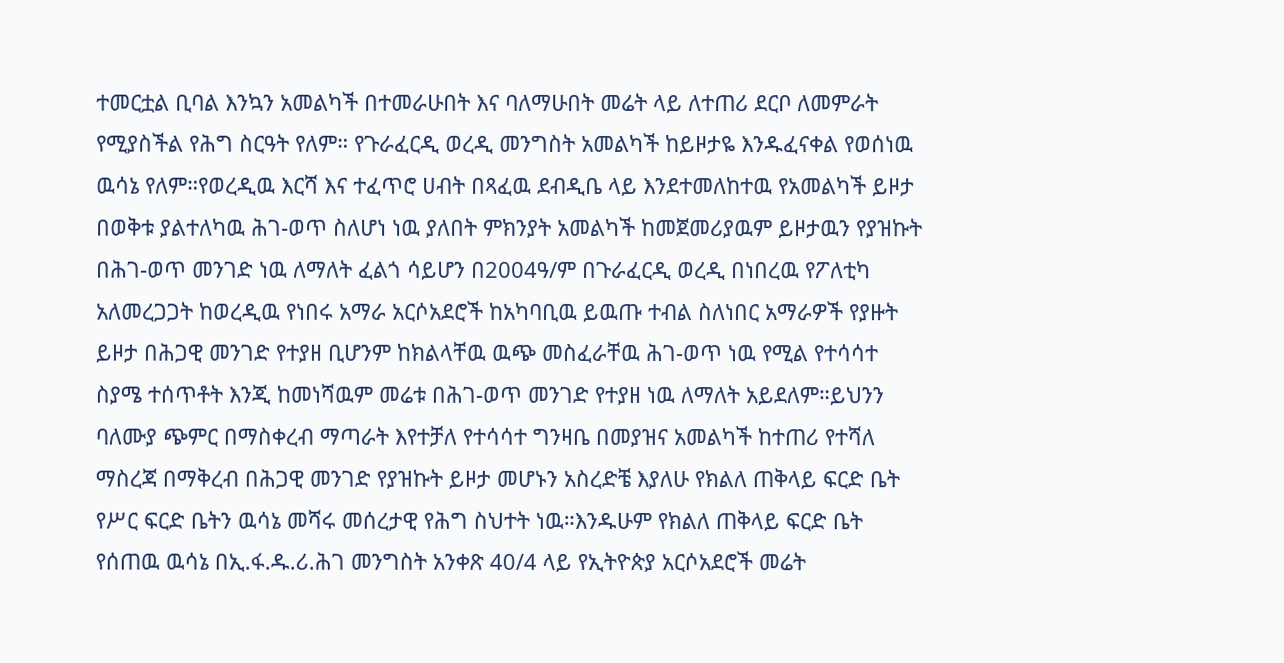ተመርቷል ቢባል እንኳን አመልካች በተመራሁበት እና ባለማሁበት መሬት ላይ ለተጠሪ ደርቦ ለመምራት የሚያስችል የሕግ ስርዓት የለም። የጉራፈርዲ ወረዲ መንግስት አመልካች ከይዞታዬ እንዱፈናቀል የወሰነዉ ዉሳኔ የለም።የወረዲዉ እርሻ እና ተፈጥሮ ሀብት በጻፈዉ ደብዲቤ ላይ እንደተመለከተዉ የአመልካች ይዞታ በወቅቱ ያልተለካዉ ሕገ-ወጥ ስለሆነ ነዉ ያለበት ምክንያት አመልካች ከመጀመሪያዉም ይዞታዉን የያዝኩት በሕገ-ወጥ መንገድ ነዉ ለማለት ፈልጎ ሳይሆን በ2004ዓ/ም በጉራፈርዲ ወረዲ በነበረዉ የፖለቲካ አለመረጋጋት ከወረዲዉ የነበሩ አማራ አርሶአደሮች ከአካባቢዉ ይዉጡ ተብል ስለነበር አማራዎች የያዙት ይዞታ በሕጋዊ መንገድ የተያዘ ቢሆንም ከክልላቸዉ ዉጭ መስፈራቸዉ ሕገ-ወጥ ነዉ የሚል የተሳሳተ ስያሜ ተሰጥቶት እንጂ ከመነሻዉም መሬቱ በሕገ-ወጥ መንገድ የተያዘ ነዉ ለማለት አይደለም።ይህንን ባለሙያ ጭምር በማስቀረብ ማጣራት እየተቻለ የተሳሳተ ግንዛቤ በመያዝና አመልካች ከተጠሪ የተሻለ ማስረጃ በማቅረብ በሕጋዊ መንገድ የያዝኩት ይዞታ መሆኑን አስረድቼ እያለሁ የክልለ ጠቅላይ ፍርድ ቤት የሥር ፍርድ ቤትን ዉሳኔ መሻሩ መሰረታዊ የሕግ ስህተት ነዉ።እንዱሁም የክልለ ጠቅላይ ፍርድ ቤት የሰጠዉ ዉሳኔ በኢ.ፋ.ዱ.ሪ.ሕገ መንግስት አንቀጽ 40/4 ላይ የኢትዮጵያ አርሶአደሮች መሬት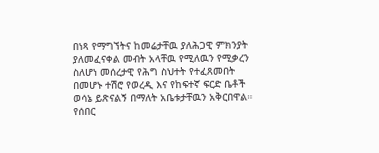በነጻ የማግኘትና ከመሬታቸዉ ያለሕጋዊ ምክንያት ያለመፈናቀል መብት አላቸዉ የሚለዉን የሚቃረን ስለሆነ መሰረታዊ የሕግ ስህተት የተፈጸመበት በመሆኑ ተሽሮ የወረዲ እና የከፍተኛ ፍርድ ቤቶች ወሳኔ ይጽናልኝ በማለት አቤቱታቸዉን አቅርበዋል።
የሰበር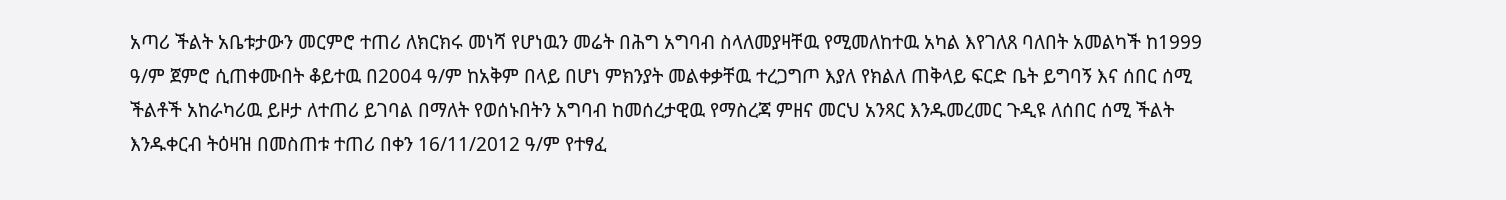አጣሪ ችልት አቤቱታውን መርምሮ ተጠሪ ለክርክሩ መነሻ የሆነዉን መሬት በሕግ አግባብ ስላለመያዛቸዉ የሚመለከተዉ አካል እየገለጸ ባለበት አመልካች ከ1999 ዓ/ም ጀምሮ ሲጠቀሙበት ቆይተዉ በ2004 ዓ/ም ከአቅም በላይ በሆነ ምክንያት መልቀቃቸዉ ተረጋግጦ እያለ የክልለ ጠቅላይ ፍርድ ቤት ይግባኝ እና ሰበር ሰሚ ችልቶች አከራካሪዉ ይዞታ ለተጠሪ ይገባል በማለት የወሰኑበትን አግባብ ከመሰረታዊዉ የማስረጃ ምዘና መርህ አንጻር እንዱመረመር ጉዲዩ ለሰበር ሰሚ ችልት እንዱቀርብ ትዕዛዝ በመስጠቱ ተጠሪ በቀን 16/11/2012 ዓ/ም የተፃፈ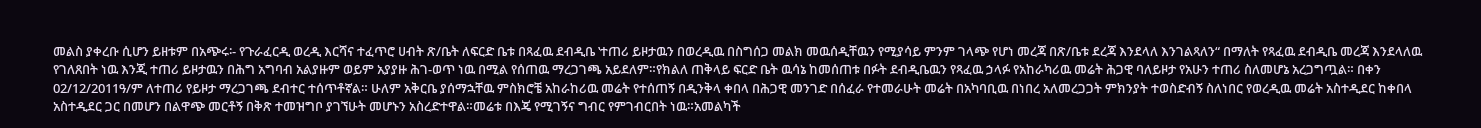መልስ ያቀረቡ ሲሆን ይዘቱም በአጭሩ፡- የጉራፈርዲ ወረዲ እርሻና ተፈጥሮ ሀብት ጽ/ቤት ለፍርድ ቤቱ በጻፈዉ ደብዲቤ ‛ተጠሪ ይዞታዉን በወረዲዉ በስግሰጋ መልክ መዉሰዲቸዉን የሚያሳይ ምንም ገላጭ የሆነ መረጃ በጽ/ቤቱ ደረጃ እንደላለ እንገልጻለን“ በማለት የጻፈዉ ደብዲቤ መረጃ እንደላለዉ የገለጸበት ነዉ እንጂ ተጠሪ ይዞታዉን በሕግ አግባብ አልያዙም ወይም አያያዙ ሕገ-ወጥ ነዉ በሚል የሰጠዉ ማረጋገጫ አይደለም።የክልለ ጠቅላይ ፍርድ ቤት ዉሳኔ ከመሰጠቱ በፉት ደብዲቤዉን የጻፈዉ ኃላፉ የአከራካሪዉ መሬት ሕጋዊ ባለይዞታ የአሁን ተጠሪ ስለመሆኔ አረጋግጧል። በቀን 02/12/2011ዓ/ም ለተጠሪ የይዞታ ማረጋገጫ ደብተር ተሰጥቶኛል። ሁለም አቅርቤ ያሰማኋቸዉ ምስክሮቼ አከራከሪዉ መሬት የተሰጠኝ በዲንቅላ ቀበላ በሕጋዊ መንገድ በሰፈራ የተመራሁት መሬት በአካባቢዉ በነበረ አለመረጋጋት ምክንያት ተወስድብኝ ስለነበር የወረዲዉ መሬት አስተዲደር ከቀበላ አስተዲደር ጋር በመሆን በልዋጭ መርቶኝ በቅጽ ተመዝግቦ ያገኘሁት መሆኑን አስረድተዋል።መሬቱ በእጄ የሚገኝና ግብር የምገብርበት ነዉ።አመልካች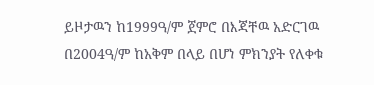ይዞታዉን ከ1999ዓ/ም ጀምሮ በእጃቸዉ አድርገዉ በ2004ዓ/ም ከአቅም በላይ በሆነ ምክንያት የለቀቁ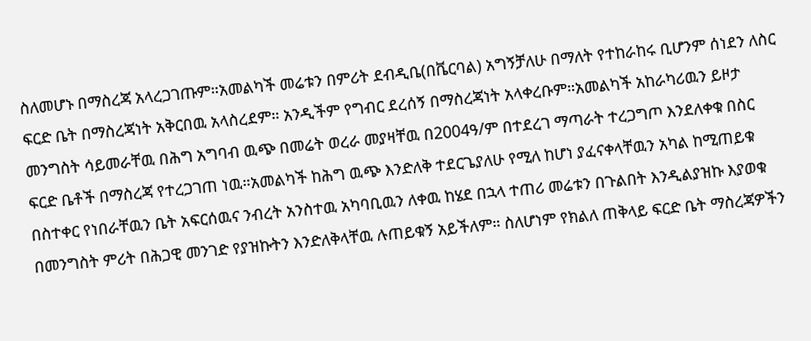ስለመሆኑ በማስረጃ አላረጋገጡም።አመልካች መሬቱን በምሪት ደብዲቤ(በቬርባል) አግኝቻለሁ በማለት የተከራከሩ ቢሆንም ሰነደን ለስር ፍርድ ቤት በማስረጃነት አቅርበዉ አላስረደም። አንዲችም የግብር ደረሰኝ በማስረጃነት አላቀረቡም።አመልካች አከራካሪዉን ይዞታ መንግስት ሳይመራቸዉ በሕግ አግባብ ዉጭ በመሬት ወረራ መያዛቸዉ በ2004ዓ/ም በተደረገ ማጣራት ተረጋግጦ እንደለቀቁ በስር ፍርድ ቤቶች በማስረጃ የተረጋገጠ ነዉ።አመልካች ከሕግ ዉጭ እንድለቅ ተደርጌያለሁ የሚለ ከሆነ ያፈናቀላቸዉን አካል ከሚጠይቁ በስተቀር የነበራቸዉን ቤት አፍርሰዉና ንብረት አንስተዉ አካባቢዉን ለቀዉ ከሄደ በኋላ ተጠሪ መሬቱን በጉልበት እንዲልያዝኩ እያወቁ በመንግስት ምሪት በሕጋዊ መንገድ የያዝኩትን እንድለቅላቸዉ ሉጠይቁኝ አይችለም። ስለሆነም የክልለ ጠቅላይ ፍርድ ቤት ማስረጃዎችን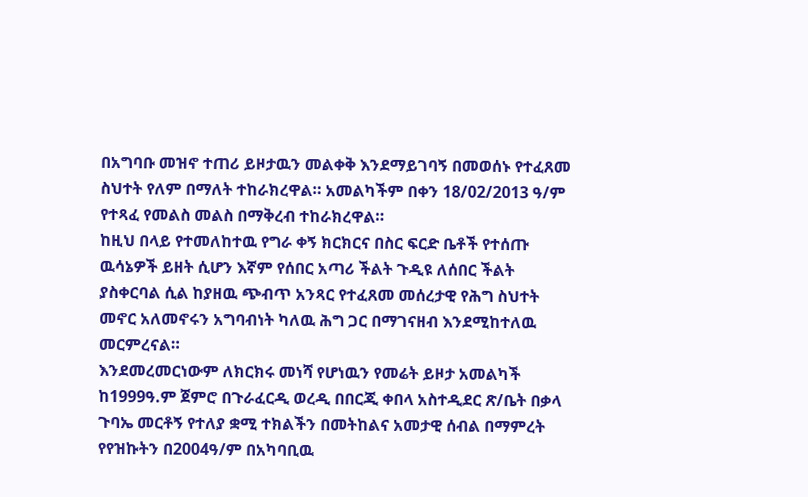በአግባቡ መዝኖ ተጠሪ ይዞታዉን መልቀቅ እንደማይገባኝ በመወሰኑ የተፈጸመ ስህተት የለም በማለት ተከራክረዋል። አመልካችም በቀን 18/02/2013 ዓ/ም የተጻፈ የመልስ መልስ በማቅረብ ተከራክረዋል።
ከዚህ በላይ የተመለከተዉ የግራ ቀኝ ክርክርና በስር ፍርድ ቤቶች የተሰጡ ዉሳኔዎች ይዘት ሲሆን እኛም የሰበር አጣሪ ችልት ጉዲዩ ለሰበር ችልት ያስቀርባል ሲል ከያዘዉ ጭብጥ አንጻር የተፈጸመ መሰረታዊ የሕግ ስህተት መኖር አለመኖሩን አግባብነት ካለዉ ሕግ ጋር በማገናዘብ እንደሚከተለዉ መርምረናል።
እንደመረመርነውም ለክርክሩ መነሻ የሆነዉን የመሬት ይዞታ አመልካች ከ1999ዓ.ም ጀምሮ በጉራፈርዲ ወረዲ በበርጂ ቀበላ አስተዲደር ጽ/ቤት በቃላ ጉባኤ መርቶኝ የተለያ ቋሚ ተክልችን በመትከልና አመታዊ ሰብል በማምረት የየዝኩትን በ2004ዓ/ም በአካባቢዉ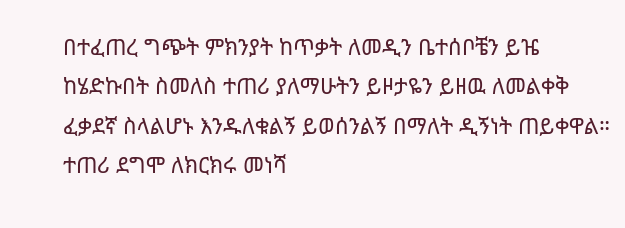በተፈጠረ ግጭት ምክንያት ከጥቃት ለመዲን ቤተሰቦቼን ይዤ ከሄድኩበት ስመለስ ተጠሪ ያለማሁትን ይዞታዬን ይዘዉ ለመልቀቅ ፈቃደኛ ስላልሆኑ እንዱለቁልኝ ይወሰንልኝ በማለት ዲኝነት ጠይቀዋል። ተጠሪ ደግሞ ለክርክሩ መነሻ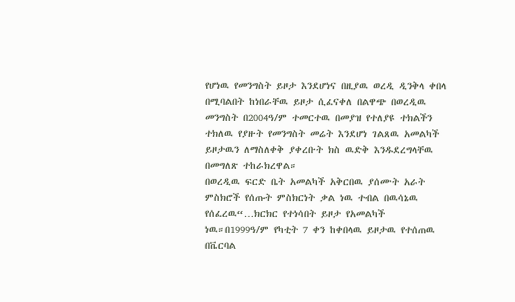የሆነዉ የመንግስት ይዞታ እንደሆነና በዚያዉ ወረዲ ዲንቅላ ቀበላ በሚባልበት ከነበራቸዉ ይዞታ ሲፈናቀለ በልዋጭ በወረዲዉ መንግስት በ2004ዓ/ም ተመርተዉ በመያዝ የተለያዩ ተክልችን ተክለዉ የያዙት የመንግስት መሬት እንደሆነ ገልጸዉ አመልካች ይዞታዉን ለማስለቀቅ ያቀረቡት ክስ ዉድቅ እንዱደረግላቸዉ በመግለጽ ተከራክረዋል።
በወረዲዉ ፍርድ ቤት አመልካች አቅርበዉ ያሰሙት አራት ምስክሮች የሰጡት ምስክርነት ቃል ነዉ ተብል በዉሳኔዉ የሰፈረዉ“…ክርክር የተነሳበት ይዞታ የአመልካች ነዉ።በ1999ዓ/ም የካቲት 7 ቀን ከቀበላዉ ይዞታዉ የተሰጠዉ በቬርባል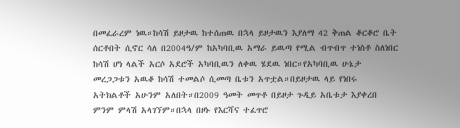በመፈራረም ነዉ።ከሳሽ ይዞታዉ ከተሰጠዉ በኋላ ይዞታዉን እያለማ 42 ቅጠል ቆርቆሮ ቤት ሰርቶበት ሲኖር ሳለ በ2004ዓ/ም ከአካባቢዉ አማራ ይዉጣ የሚል ብጥብጥ ተነስቶ ስለነበር ከሳሽ ሆነ ላልች አርሶ አደሮች አካባቢዉን ለቀዉ ሄደዉ ነበር።የአካባቢዉ ሁኔታ መረጋጋቱን አዉቆ ከሳሽ ተመልሶ ሲመጣ ቤቱን አጥቷል።በይዞታዉ ላይ የነበሩ አትክልቶች አሁንም አለበት።በ2009 ዓመት መጥቶ በይዞታ ጉዲይ አቤቱታ እያቀረበ ምንም ምላሽ አላገኘም።በኋላ በዞኑ የእርሻና ተፈጥሮ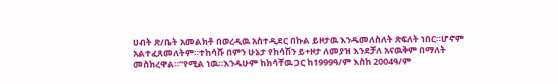ሀብት ጽ/ቤት አመልክቶ በወረዲዉ አስተዲደር በኩል ይዞታዉ እንዱመለስለት ጽፍለት ነበር።ሆኖም አልተፈጸመለትም።ተከሳሹ በምን ሁኔታ የከሳሽን ይ+ዞታ ለመያዝ እንደቻለ አናዉቅም በማለት መስክረዋል።“የሚል ነዉ።እንዱሁም ከክሳቸዉ ጋር ከ1999ዓ/ም እስከ 2004ዓ/ም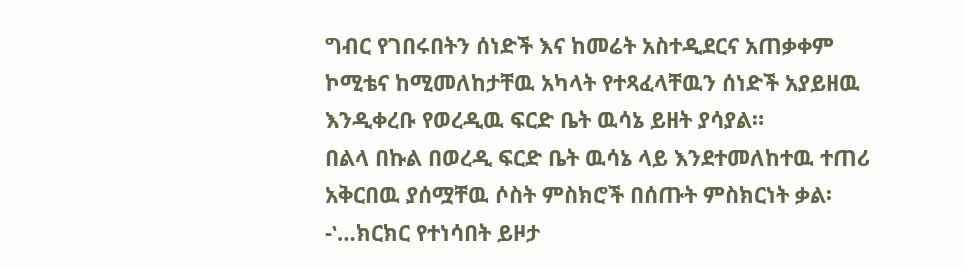ግብር የገበሩበትን ሰነድች እና ከመሬት አስተዲደርና አጠቃቀም ኮሚቴና ከሚመለከታቸዉ አካላት የተጻፈላቸዉን ሰነድች አያይዘዉ እንዲቀረቡ የወረዲዉ ፍርድ ቤት ዉሳኔ ይዘት ያሳያል።
በልላ በኩል በወረዲ ፍርድ ቤት ዉሳኔ ላይ እንደተመለከተዉ ተጠሪ አቅርበዉ ያሰሟቸዉ ሶስት ምስክሮች በሰጡት ምስክርነት ቃል፡-‛…ክርክር የተነሳበት ይዞታ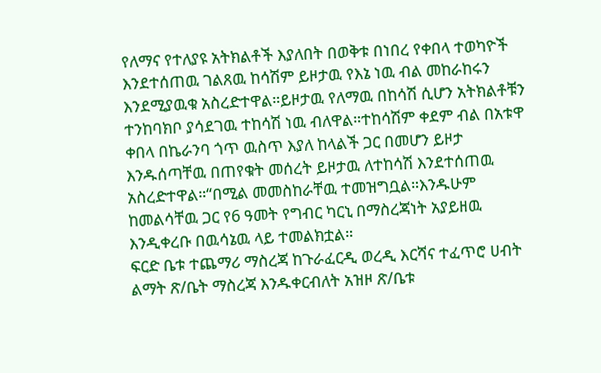የለማና የተለያዩ አትክልቶች እያለበት በወቅቱ በነበረ የቀበላ ተወካዮች እንደተሰጠዉ ገልጸዉ ከሳሽም ይዞታዉ የእኔ ነዉ ብል መከራከሩን እንደሚያዉቁ አስረድተዋል።ይዞታዉ የለማዉ በከሳሽ ሲሆን አትክልቶቹን ተንከባክቦ ያሳደገዉ ተከሳሽ ነዉ ብለዋል።ተከሳሽም ቀደም ብል በአቱዋ ቀበላ በኬራንባ ጎጥ ዉስጥ እያለ ከላልች ጋር በመሆን ይዞታ እንዱሰጣቸዉ በጠየቁት መሰረት ይዞታዉ ለተከሳሽ እንደተሰጠዉ አስረድተዋል።“በሚል መመስከራቸዉ ተመዝግቧል።እንዱሁም ከመልሳቸዉ ጋር የ6 ዓመት የግብር ካርኒ በማስረጃነት አያይዘዉ እንዲቀረቡ በዉሳኔዉ ላይ ተመልክቷል።
ፍርድ ቤቱ ተጨማሪ ማስረጃ ከጉራፈርዲ ወረዲ እርሻና ተፈጥሮ ሀብት ልማት ጽ/ቤት ማስረጃ እንዱቀርብለት አዝዞ ጽ/ቤቱ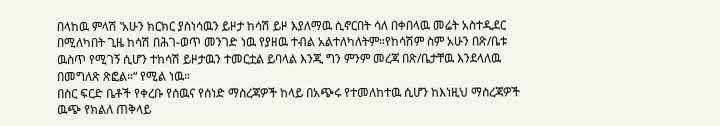በላከዉ ምላሽ ‛አሁን ክርክር ያስነሳዉን ይዞታ ከሳሽ ይዞ እያለማዉ ሲኖርበት ሳለ በቀበላዉ መሬት አስተዲደር በሚለካበት ጊዜ ከሳሽ በሕገ-ወጥ መንገድ ነዉ የያዘዉ ተብል አልተለካለትም።የከሳሽም ስም አሁን በጽ/ቤቱ ዉስጥ የሚገኝ ሲሆን ተከሳሽ ይዞታዉን ተመርቷል ይባላል እንጂ ግን ምንም መረጃ በጽ/ቤታቸዉ እንደላለዉ በመግለጽ ጽፎል።“ የሚል ነዉ።
በስር ፍርድ ቤቶች የቀረቡ የሰዉና የሰነድ ማስረጃዎች ከላይ በአጭሩ የተመለከተዉ ሲሆን ከእነዚህ ማስረጃዎች ዉጭ የክልለ ጠቅላይ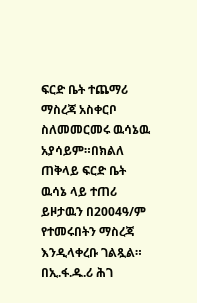ፍርድ ቤት ተጨማሪ ማስረጃ አስቀርቦ ስለመመርመሩ ዉሳኔዉ አያሳይም።በክልለ ጠቅላይ ፍርድ ቤት ዉሳኔ ላይ ተጠሪ ይዞታዉን በ2004ዓ/ም የተመሩበትን ማስረጃ እንዲላቀረቡ ገልጿል።
በኢ.ፋ.ዱ.ሪ ሕገ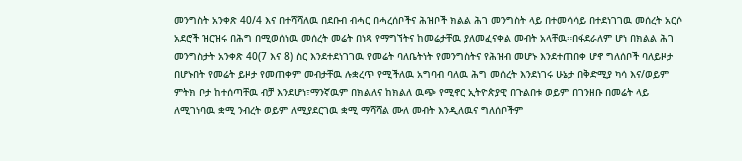መንግስት አንቀጽ 40/4 እና በተሻሻለዉ በደቡብ ብሓር በሓረሰቦችና ሕዝቦች ክልል ሕገ መንግስት ላይ በተመሳሳይ በተደነገገዉ መሰረት አርሶ አደሮች ዝርዝሩ በሕግ በሚወሰነዉ መሰረት መሬት በነጻ የማግኘትና ከመሬታቸዉ ያለመፈናቀል መብት አላቸዉ።በፋደራለም ሆነ በክልል ሕገ መንግስታት አንቀጽ 40(7 እና 8) ስር እንደተደነገገዉ የመሬት ባለቤትነት የመንግስትና የሕዝብ መሆኑ እንደተጠበቀ ሆኖ ግለሰቦች ባለይዞታ በሆኑበት የመሬት ይዞታ የመጠቀም መብታቸዉ ሉቋረጥ የሚችለዉ አግባብ ባለዉ ሕግ መሰረት እንደነገሩ ሁኔታ በቅድሚያ ካሳ እና/ወይም ምትክ ቦታ ከተሰጣቸዉ ብቻ እንደሆነ፣ማንኛዉም በክልለና ከክልለ ዉጭ የሚኖር ኢትዮጵያዊ በጉልበቱ ወይም በገንዘቡ በመሬት ላይ ለሚገነባዉ ቋሚ ንብረት ወይም ለሚያደርገዉ ቋሚ ማሻሻል ሙለ መብት እንዲለዉና ግለሰቦችም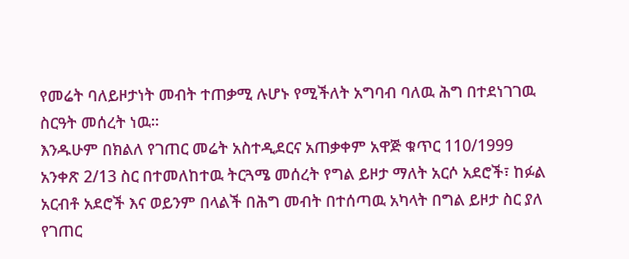የመሬት ባለይዞታነት መብት ተጠቃሚ ሉሆኑ የሚችለት አግባብ ባለዉ ሕግ በተደነገገዉ ስርዓት መሰረት ነዉ።
እንዱሁም በክልለ የገጠር መሬት አስተዲደርና አጠቃቀም አዋጅ ቁጥር 110/1999 አንቀጽ 2/13 ስር በተመለከተዉ ትርጓሜ መሰረት የግል ይዞታ ማለት አርሶ አደሮች፣ ከፉል አርብቶ አደሮች እና ወይንም በላልች በሕግ መብት በተሰጣዉ አካላት በግል ይዞታ ስር ያለ የገጠር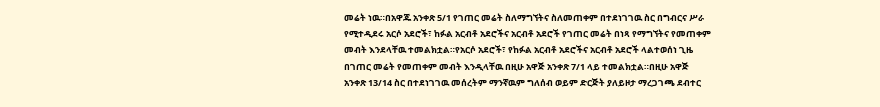መሬት ነዉ።በአዋጁ አንቀጽ 5/1 የገጠር መሬት ስለማግኘትና ስለመጠቀም በተደነገገዉ ስር በግብርና ሥራ የሚተዲደሩ አርሶ አደሮች፣ ከፉል አርብቶ አደሮችና አርብቶ አደሮች የገጠር መሬት በነጻ የማግኘትና የመጠቀም መብት እንደላቸዉ ተመልክቷል።የአርሶ አደሮች፣ የከፉል አርብቶ አደሮችና አርብቶ አደሮች ላልተወሰነ ጊዜ በገጠር መሬት የመጠቀም መብት እንዲላቸዉ በዚሁ አዋጅ አንቀጽ 7/1 ላይ ተመልክቷል።በዚሁ አዋጅ አንቀጽ 13/14 ስር በተደነገገዉ መሰረትም ማንኛዉም ግለሰብ ወይም ድርጅት ያለይዞታ ማረጋገጫ ደብተር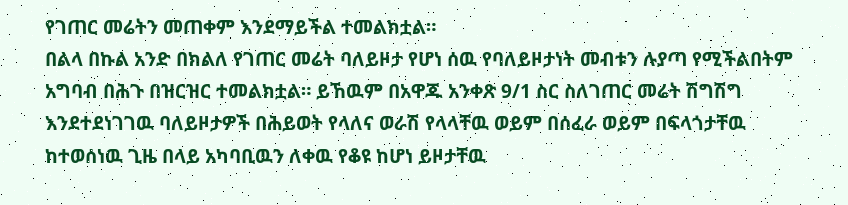የገጠር መሬትን መጠቀም እንደማይችል ተመልክቷል።
በልላ በኩል አንድ በክልለ የገጠር መሬት ባለይዞታ የሆነ ሰዉ የባለይዞታነት መብቱን ሉያጣ የሚችልበትም አግባብ በሕጉ በዝርዝር ተመልክቷል። ይኸዉም በአዋጁ አንቀጽ 9/1 ስር ስለገጠር መሬት ሽግሽግ እንደተደነገገዉ ባለይዞታዎች በሕይወት የላለና ወራሽ የላላቸዉ ወይም በሰፈራ ወይም በፍላጎታቸዉ ከተወሰነዉ ጊዜ በላይ አካባቢዉን ለቀዉ የቆዩ ከሆነ ይዞታቸዉ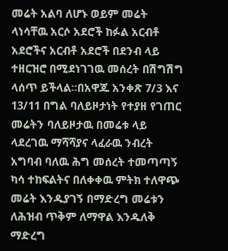መሬት አልባ ለሆኑ ወይም መሬት ላነሳቸዉ አርሶ አደሮች ከፉል አርብቶ አደሮችና አርብቶ አደሮች በደንብ ላይ ተዘርዝሮ በሚደነገገዉ መሰረት በሽግሽግ ላሰጥ ይችላል።በአዋጁ አንቀጽ 7/3 እና 13/11 በግል ባለይዞታነት የተያዘ የገጠር መሬትን ባለይዞታዉ በመሬቱ ላይ ላደረገዉ ማሻሻያና ላፈራዉ ንብረት አግባብ ባለዉ ሕግ መሰረት ተመጣጣኝ ካሳ ተከፍልትና በለቀቀዉ ምትክ ተለዋጭ መሬት እንዱያገኝ በማድረግ መሬቱን ለሕዝብ ጥቅም ለማዋል እንዱለቅ ማድረግ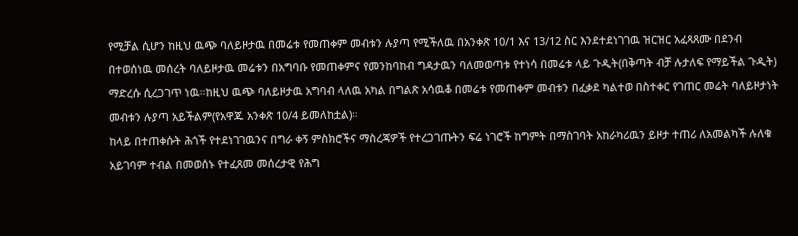የሚቻል ሲሆን ከዚህ ዉጭ ባለይዞታዉ በመሬቱ የመጠቀም መብቱን ሉያጣ የሚችለዉ በአንቀጽ 10/1 እና 13/12 ስር እንደተደነገገዉ ዝርዝር አፈጻጸሙ በደንብ በተወሰነዉ መሰረት ባለይዞታዉ መሬቱን በአግባቡ የመጠቀምና የመንከባከብ ግዳታዉን ባለመወጣቱ የተነሳ በመሬቱ ላይ ጉዲት(በቅጣት ብቻ ሉታለፍ የማይችል ጉዲት) ማድረሱ ሲረጋገጥ ነዉ።ከዚህ ዉጭ ባለይዞታዉ አግባብ ላለዉ አካል በግልጽ አሳዉቆ በመሬቱ የመጠቀም መብቱን በፈቃደ ካልተወ በስተቀር የገጠር መሬት ባለይዞታነት መብቱን ሉያጣ አይችልም(የአዋጁ አንቀጽ 10/4 ይመለከቷል)።
ከላይ በተጠቀሱት ሕጎች የተደነገገዉንና በግራ ቀኝ ምስክሮችና ማስረጃዎች የተረጋገጡትን ፍሬ ነገሮች ከግምት በማስገባት አከራካሪዉን ይዞታ ተጠሪ ለአመልካች ሉለቁ አይገባም ተብል በመወሰኑ የተፈጸመ መሰረታዊ የሕግ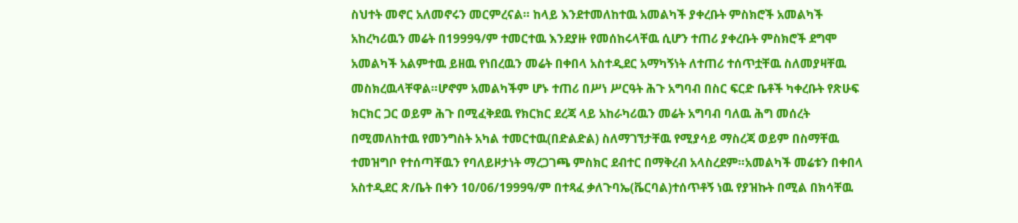ስህተት መኖር አለመኖሩን መርምረናል። ከላይ እንደተመለከተዉ አመልካች ያቀረቡት ምስክሮች አመልካች አከረካሪዉን መሬት በ1999ዓ/ም ተመርተዉ እንደያዙ የመሰከሩላቸዉ ሲሆን ተጠሪ ያቀረቡት ምስክሮች ደግሞ አመልካች አልምተዉ ይዘዉ የነበረዉን መሬት በቀበላ አስተዲደር አማካኝነት ለተጠሪ ተሰጥቷቸዉ ስለመያዛቸዉ መስክረዉላቸዋል።ሆኖም አመልካችም ሆኑ ተጠሪ በሥነ ሥርዓት ሕጉ አግባብ በስር ፍርድ ቤቶች ካቀረቡት የጽሁፍ ክርክር ጋር ወይም ሕጉ በሚፈቅደዉ የክርክር ደረጃ ላይ አከራካሪዉን መሬት አግባብ ባለዉ ሕግ መሰረት በሚመለከተዉ የመንግስት አካል ተመርተዉ(በድልድል) ስለማገኘታቸዉ የሚያሳይ ማስረጃ ወይም በስማቸዉ ተመዝግቦ የተሰጣቸዉን የባለይዞታነት ማረጋገጫ ምስክር ደብተር በማቅረብ አላስረደም።አመልካች መሬቱን በቀበላ አስተዲደር ጽ/ቤት በቀን 10/06/1999ዓ/ም በተጻፈ ቃለጉባኤ(ቬርባል)ተሰጥቶኝ ነዉ የያዝኩት በሚል በክሳቸዉ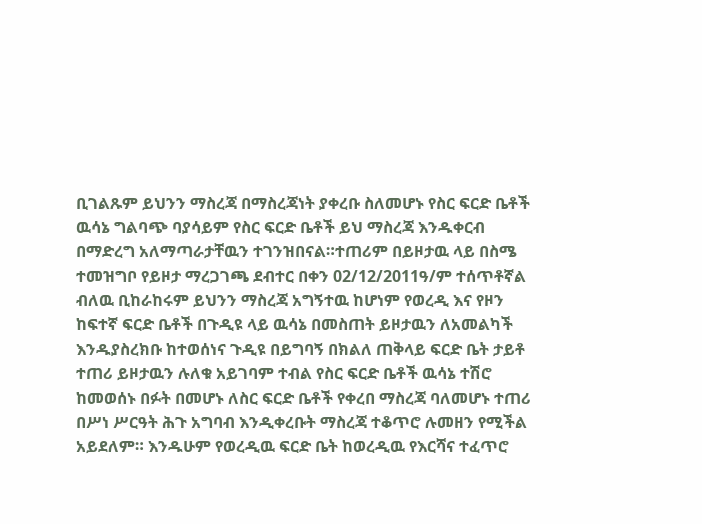ቢገልጹም ይህንን ማስረጃ በማስረጃነት ያቀረቡ ስለመሆኑ የስር ፍርድ ቤቶች ዉሳኔ ግልባጭ ባያሳይም የስር ፍርድ ቤቶች ይህ ማስረጃ እንዱቀርብ በማድረግ አለማጣራታቸዉን ተገንዝበናል።ተጠሪም በይዞታዉ ላይ በስሜ ተመዝግቦ የይዞታ ማረጋገጫ ደብተር በቀን 02/12/2011ዓ/ም ተሰጥቶኛል ብለዉ ቢከራከሩም ይህንን ማስረጃ አግኝተዉ ከሆነም የወረዲ እና የዞን ከፍተኛ ፍርድ ቤቶች በጉዲዩ ላይ ዉሳኔ በመስጠት ይዞታዉን ለአመልካች እንዱያስረክቡ ከተወሰነና ጉዲዩ በይግባኝ በክልለ ጠቅላይ ፍርድ ቤት ታይቶ ተጠሪ ይዞታዉን ሉለቁ አይገባም ተብል የስር ፍርድ ቤቶች ዉሳኔ ተሽሮ ከመወሰኑ በፉት በመሆኑ ለስር ፍርድ ቤቶች የቀረበ ማስረጃ ባለመሆኑ ተጠሪ በሥነ ሥርዓት ሕጉ አግባብ እንዲቀረቡት ማስረጃ ተቆጥሮ ሉመዘን የሚችል አይደለም። እንዱሁም የወረዲዉ ፍርድ ቤት ከወረዲዉ የእርሻና ተፈጥሮ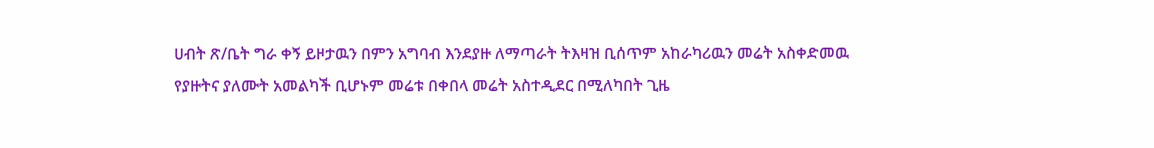ሀብት ጽ/ቤት ግራ ቀኝ ይዞታዉን በምን አግባብ እንደያዙ ለማጣራት ትእዛዝ ቢሰጥም አከራካሪዉን መሬት አስቀድመዉ የያዙትና ያለሙት አመልካች ቢሆኑም መሬቱ በቀበላ መሬት አስተዲደር በሚለካበት ጊዜ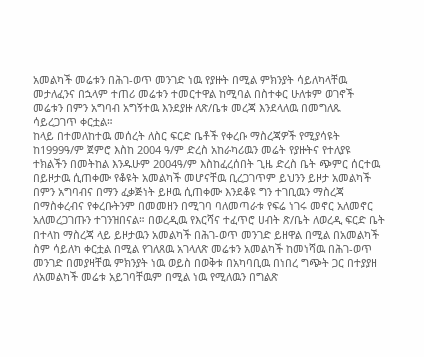አመልካች መሬቱን በሕገ-ወጥ መንገድ ነዉ የያዙት በሚል ምክንያት ሳይለካላቸዉ መታለፈንና በኋላም ተጠሪ መሬቱን ተመርተዋል ከሚባል በስተቀር ሁለቱም ወገኖች መሬቱን በምን አግባብ አግኝተዉ እንደያዙ ለጽ/ቤቱ መረጃ እንደላለዉ በመግለጹ ሳይረጋገጥ ቀርቷል።
ከላይ በተመለከተዉ መሰረት ለስር ፍርድ ቤቶች የቀረቡ ማስረጃዎች የሚያሳዩት ከ1999ዓ/ም ጀምሮ እስከ 2004 ዓ/ም ድረስ አከራካሪዉን መሬት የያዙትና የተለያዩ ተክልችን በመትከል እንዱሁም 2004ዓ/ም እስከፈረሰበት ጊዜ ድረስ ቤት ጭምር ሰርተዉ በይዞታዉ ሲጠቀሙ የቆዩት አመልካች መሆናቸዉ ቢረጋገጥም ይህንን ይዞታ አመልካች በምን አግባብና በማን ፈቃጅነት ይዞዉ ሲጠቀሙ እንደቆዩ ግን ተገቢዉን ማስረጃ በማስቀረብና የቀረቡትንም በመመዘን በሚገባ ባለመጣራቱ የፍሬ ነገሩ መኖር አለመኖር አለመረጋገጡን ተገንዝበናል። በወረዲዉ የእርሻና ተፈጥሮ ሀብት ጽ/ቤት ለወረዲ ፍርድ ቤት በተላከ ማስረጃ ላይ ይዞታዉን አመልካች በሕገ-ወጥ መንገድ ይዘዋል በሚል በአመልካች ስም ሳይለካ ቀርቷል በሚል የገለጸዉ አገላለጽ መሬቱን አመልካች ከመነሻዉ በሕገ-ወጥ መንገድ በመያዛቸዉ ምክንያት ነዉ ወይስ በወቅቱ በአካባቢዉ በነበረ ግጭት ጋር በተያያዘ ለአመልካች መሬቱ አይገባቸዉም በሚል ነዉ የሚለዉን በግልጽ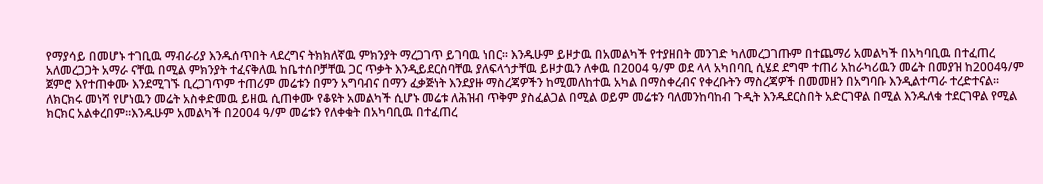የማያሳይ በመሆኑ ተገቢዉ ማብራሪያ እንዱሰጥበት ላደረግና ትክክለኛዉ ምክንያት ማረጋገጥ ይገባዉ ነበር። እንዱሁም ይዞታዉ በአመልካች የተያዘበት መንገድ ካለመረጋገጡም በተጨማሪ አመልካች በአካባቢዉ በተፈጠረ አለመረጋጋት አማራ ናቸዉ በሚል ምክንያት ተፈናቅለዉ ከቤተሰቦቻቸዉ ጋር ጥቃት እንዲይደርስባቸዉ ያለፍላጎታቸዉ ይዞታዉን ለቀዉ በ2004 ዓ/ም ወደ ላላ አካበባቢ ሲሄደ ደግሞ ተጠሪ አከራካሪዉን መሬት በመያዝ ከ2004ዓ/ም ጀምሮ እየተጠቀሙ እንደሚገኙ ቢረጋገጥም ተጠሪም መሬቱን በምን አግባብና በማን ፈቃጅነት እንደያዙ ማስረጃዎችን ከሚመለከተዉ አካል በማስቀረብና የቀረቡትን ማስረጃዎች በመመዘን በአግባቡ እንዲልተጣራ ተረድተናል።
ለክርክሩ መነሻ የሆነዉን መሬት አስቀድመዉ ይዘዉ ሲጠቀሙ የቆዩት አመልካች ሲሆኑ መሬቱ ለሕዝብ ጥቅም ያስፈልጋል በሚል ወይም መሬቱን ባለመንከባከብ ጉዲት እንዱደርስበት አድርገዋል በሚል እንዱለቁ ተደርገዋል የሚል ክርክር አልቀረበም።እንዱሁም አመልካች በ2004 ዓ/ም መሬቱን የለቀቁት በአካባቢዉ በተፈጠረ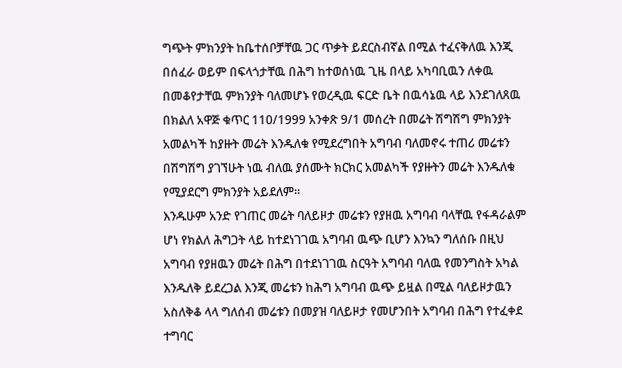ግጭት ምክንያት ከቤተሰቦቻቸዉ ጋር ጥቃት ይደርስብኛል በሚል ተፈናቅለዉ እንጂ በሰፈራ ወይም በፍላጎታቸዉ በሕግ ከተወሰነዉ ጊዜ በላይ አካባቢዉን ለቀዉ በመቆየታቸዉ ምክንያት ባለመሆኑ የወረዲዉ ፍርድ ቤት በዉሳኔዉ ላይ እንደገለጸዉ በክልለ አዋጅ ቁጥር 110/1999 አንቀጽ 9/1 መሰረት በመሬት ሽግሽግ ምክንያት አመልካች ከያዙት መሬት እንዱለቁ የሚደረግበት አግባብ ባለመኖሩ ተጠሪ መሬቱን በሽግሽግ ያገኘሁት ነዉ ብለዉ ያሰሙት ክርክር አመልካች የያዙትን መሬት እንዱለቁ የሚያደርግ ምክንያት አይደለም።
እንዱሁም አንድ የገጠር መሬት ባለይዞታ መሬቱን የያዘዉ አግባብ ባላቸዉ የፋዳራልም ሆነ የክልለ ሕግጋት ላይ ከተደነገገዉ አግባብ ዉጭ ቢሆን እንኳን ግለሰቡ በዚህ አግባብ የያዘዉን መሬት በሕግ በተደነገገዉ ስርዓት አግባብ ባለዉ የመንግስት አካል እንዱለቅ ይደረጋል እንጂ መሬቱን ከሕግ አግባብ ዉጭ ይዟል በሚል ባለይዞታዉን አስለቅቆ ላላ ግለሰብ መሬቱን በመያዝ ባለይዞታ የመሆንበት አግባብ በሕግ የተፈቀደ ተግባር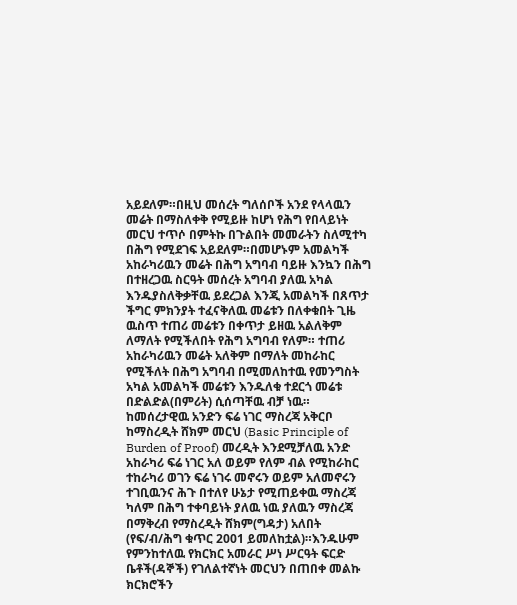አይደለም።በዚህ መሰረት ግለሰቦች አንደ የላላዉን መሬት በማስለቀቅ የሚይዙ ከሆነ የሕግ የበላይነት መርህ ተጥሶ በምትኩ በጉልበት መመራትን ስለሚተካ በሕግ የሚደገፍ አይደለም።በመሆኑም አመልካች አከራካሪዉን መሬት በሕግ አግባብ ባይዙ እንኳን በሕግ በተዘረጋዉ ስርዓት መሰረት አግባብ ያለዉ አካል እንዱያስለቅቃቸዉ ይደረጋል እንጂ አመልካች በጸጥታ ችግር ምክንያት ተፈናቅለዉ መሬቱን በለቀቁበት ጊዜ ዉስጥ ተጠሪ መሬቱን በቀጥታ ይዘዉ አልለቅም ለማለት የሚችለበት የሕግ አግባብ የለም። ተጠሪ አከራካሪዉን መሬት አለቅም በማለት መከራከር የሚችለት በሕግ አግባብ በሚመለከተዉ የመንግስት አካል አመልካች መሬቱን እንዱለቁ ተደርጎ መሬቱ በድልድል(በምሪት) ሲሰጣቸዉ ብቻ ነዉ።
ከመሰረታዊዉ አንድን ፍሬ ነገር ማስረጃ አቅርቦ ከማስረዲት ሸክም መርህ (Basic Principle of Burden of Proof) መረዲት እንደሚቻለዉ አንድ አከራካሪ ፍሬ ነገር አለ ወይም የለም ብል የሚከራከር ተከራካሪ ወገን ፍሬ ነገሩ መኖሩን ወይም አለመኖሩን ተገቢዉንና ሕጉ በተለየ ሁኔታ የሚጠይቀዉ ማስረጃ ካለም በሕግ ተቀባይነት ያለዉ ነዉ ያለዉን ማስረጃ በማቅረብ የማስረዲት ሸክም(ግዳታ) አለበት (የፍ/ብ/ሕግ ቁጥር 2001 ይመለከቷል)።እንዱሁም የምንከተለዉ የክርክር አመራር ሥነ ሥርዓት ፍርድ ቤቶች(ዳኞች) የገለልተኛነት መርህን በጠበቀ መልኩ ክርክሮችን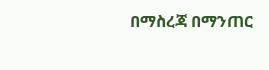በማስረጃ በማንጠር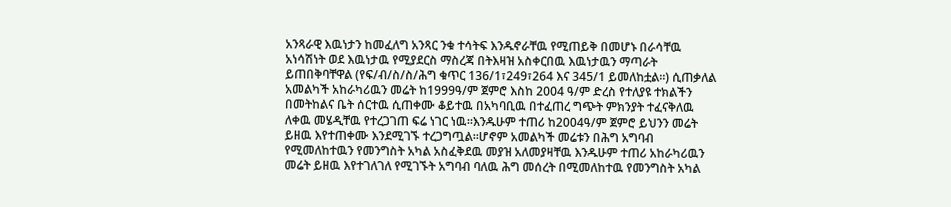አንጻራዊ እዉነታን ከመፈለግ አንጻር ንቁ ተሳትፍ እንዱኖራቸዉ የሚጠይቅ በመሆኑ በራሳቸዉ አነሳሽነት ወደ እዉነታዉ የሚያደርስ ማስረጃ በትእዛዝ አስቀርበዉ እዉነታዉን ማጣራት ይጠበቅባቸዋል (የፍ/ብ/ስ/ስ/ሕግ ቁጥር 136/1፣249፣264 እና 345/1 ይመለከቷል።) ሲጠቃለል አመልካች አከራካሪዉን መሬት ከ1999ዓ/ም ጀምሮ እስከ 2004 ዓ/ም ድረስ የተለያዩ ተክልችን በመትከልና ቤት ሰርተዉ ሲጠቀሙ ቆይተዉ በአካባቢዉ በተፈጠረ ግጭት ምክንያት ተፈናቅለዉ ለቀዉ መሄዲቸዉ የተረጋገጠ ፍሬ ነገር ነዉ።እንዱሁም ተጠሪ ከ2004ዓ/ም ጀምሮ ይህንን መሬት ይዘዉ እየተጠቀሙ እንደሚገኙ ተረጋግጧል።ሆኖም አመልካች መሬቱን በሕግ አግባብ የሚመለከተዉን የመንግስት አካል አስፈቅደዉ መያዝ አለመያዛቸዉ እንዱሁም ተጠሪ አከራካሪዉን መሬት ይዘዉ እየተገለገለ የሚገኙት አግባብ ባለዉ ሕግ መሰረት በሚመለከተዉ የመንግስት አካል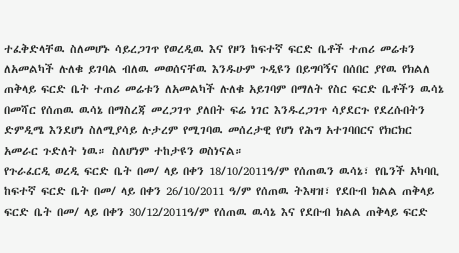ተፈቅድላቸዉ ስለመሆኑ ሳይረጋገጥ የወረዲዉ እና የዞን ከፍተኛ ፍርድ ቤቶች ተጠሪ መሬቱን ለአመልካች ሉለቁ ይገባል ብለዉ መወሰናቸዉ እንዱሁም ጉዲዩን በይግባኝና በሰበር ያየዉ የክልለ ጠቅላይ ፍርድ ቤት ተጠሪ መሬቱን ለአመልካች ሉለቁ አይገባም በማለት የስር ፍርድ ቤቶችን ዉሳኔ በመሻር የሰጠዉ ዉሳኔ በማስረጃ መረጋገጥ ያለበት ፍሬ ነገር እንዱረጋገጥ ሳያደርጉ የደረሱበትን ድምዲሜ እንደሆነ ስለሚያሳይ ሉታረም የሚገባዉ መሰረታዊ የሆነ የሕግ አተገባበርና የክርክር አመራር ጉድለት ነዉ። ስለሆነም ተከታዩን ወስነናል።
የጉራፈርዲ ወረዲ ፍርድ ቤት በመ/ ላይ በቀን 18/10/2011ዓ/ም የሰጠዉን ዉሳኔ፣ የቤንች አካባቢ ከፍተኛ ፍርድ ቤት በመ/ ላይ በቀን 26/10/2011 ዓ/ም የሰጠዉ ትእዛዝ፣ የደቡብ ክልል ጠቅላይ ፍርድ ቤት በመ/ ላይ በቀን 30/12/2011ዓ/ም የሰጠዉ ዉሳኔ እና የደቡብ ክልል ጠቅላይ ፍርድ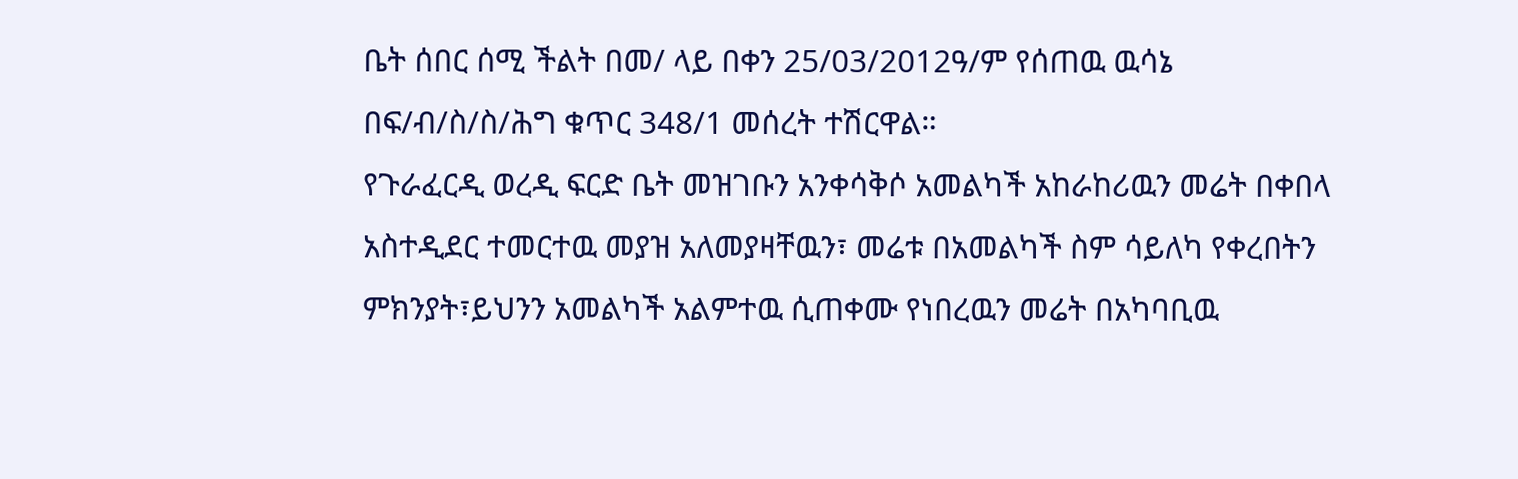ቤት ሰበር ሰሚ ችልት በመ/ ላይ በቀን 25/03/2012ዓ/ም የሰጠዉ ዉሳኔ በፍ/ብ/ስ/ስ/ሕግ ቁጥር 348/1 መሰረት ተሽርዋል።
የጉራፈርዲ ወረዲ ፍርድ ቤት መዝገቡን አንቀሳቅሶ አመልካች አከራከሪዉን መሬት በቀበላ አስተዲደር ተመርተዉ መያዝ አለመያዛቸዉን፣ መሬቱ በአመልካች ስም ሳይለካ የቀረበትን ምክንያት፣ይህንን አመልካች አልምተዉ ሲጠቀሙ የነበረዉን መሬት በአካባቢዉ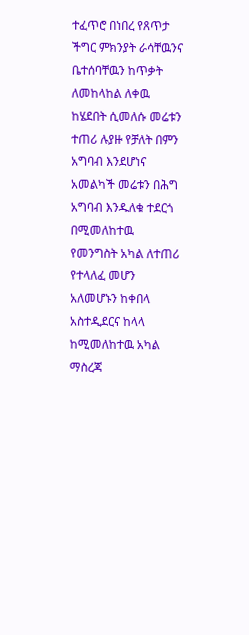ተፈጥሮ በነበረ የጸጥታ ችግር ምክንያት ራሳቸዉንና ቤተሰባቸዉን ከጥቃት ለመከላከል ለቀዉ ከሄደበት ሲመለሱ መሬቱን ተጠሪ ሉያዙ የቻለት በምን አግባብ እንደሆነና አመልካች መሬቱን በሕግ አግባብ እንዱለቁ ተደርጎ በሚመለከተዉ የመንግስት አካል ለተጠሪ የተላለፈ መሆን አለመሆኑን ከቀበላ አስተዲደርና ከላላ ከሚመለከተዉ አካል ማስረጃ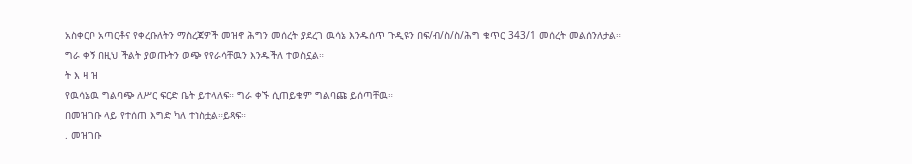አስቀርቦ አጣርቶና የቀረቡለትን ማስረጃዎች መዝኖ ሕግን መሰረት ያደረገ ዉሳኔ እንዱሰጥ ጉዲዩን በፍ/ብ/ስ/ስ/ሕግ ቁጥር 343/1 መሰረት መልሰንለታል።
ግራ ቀኝ በዚህ ችልት ያወጡትን ወጭ የየራሳቸዉን እንዱችለ ተወስኗል።
ት እ ዛ ዝ
የዉሳኔዉ ግልባጭ ለሥር ፍርድ ቤት ይተላለፍ። ግራ ቀኙ ሲጠይቁም ግልባጩ ይሰጣቸዉ።
በመዝገቡ ላይ የተሰጠ እግድ ካለ ተነስቷል።ይጻፍ።
. መዝገቡ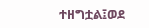ተዘግቷል፤ወደ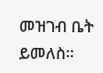መዝገብ ቤት ይመለስ።